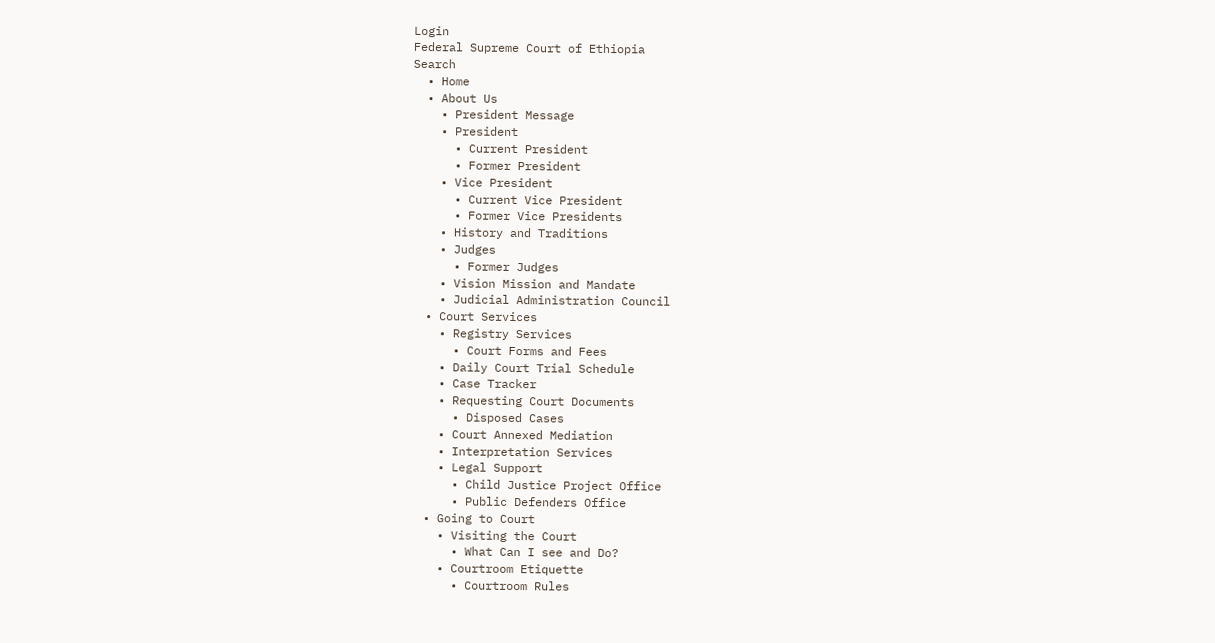Login
Federal Supreme Court of Ethiopia
Search
  • Home
  • About Us
    • President Message
    • President
      • Current President
      • Former President
    • Vice President
      • Current Vice President
      • Former Vice Presidents
    • History and Traditions
    • Judges
      • Former Judges
    • Vision Mission and Mandate
    • Judicial Administration Council
  • Court Services
    • Registry Services
      • Court Forms and Fees
    • Daily Court Trial Schedule
    • Case Tracker
    • Requesting Court Documents
      • Disposed Cases
    • Court Annexed Mediation
    • Interpretation Services
    • Legal Support
      • Child Justice Project Office
      • Public Defenders Office
  • Going to Court
    • Visiting the Court
      • What Can I see and Do?
    • Courtroom Etiquette
      • Courtroom Rules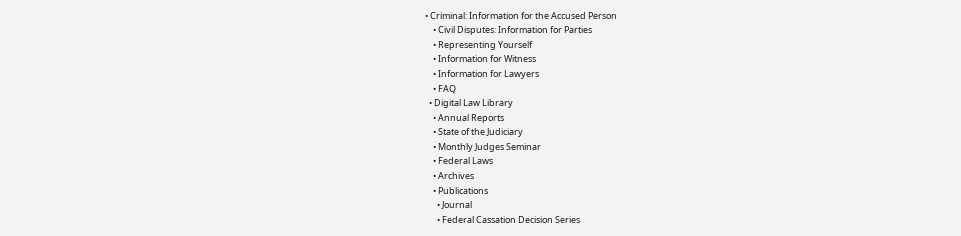• Criminal: Information for the Accused Person
    • Civil Disputes: Information for Parties
    • Representing Yourself
    • Information for Witness
    • Information for Lawyers
    • FAQ
  • Digital Law Library
    • Annual Reports
    • State of the Judiciary
    • Monthly Judges Seminar
    • Federal Laws
    • Archives
    • Publications
      • Journal
      • Federal Cassation Decision Series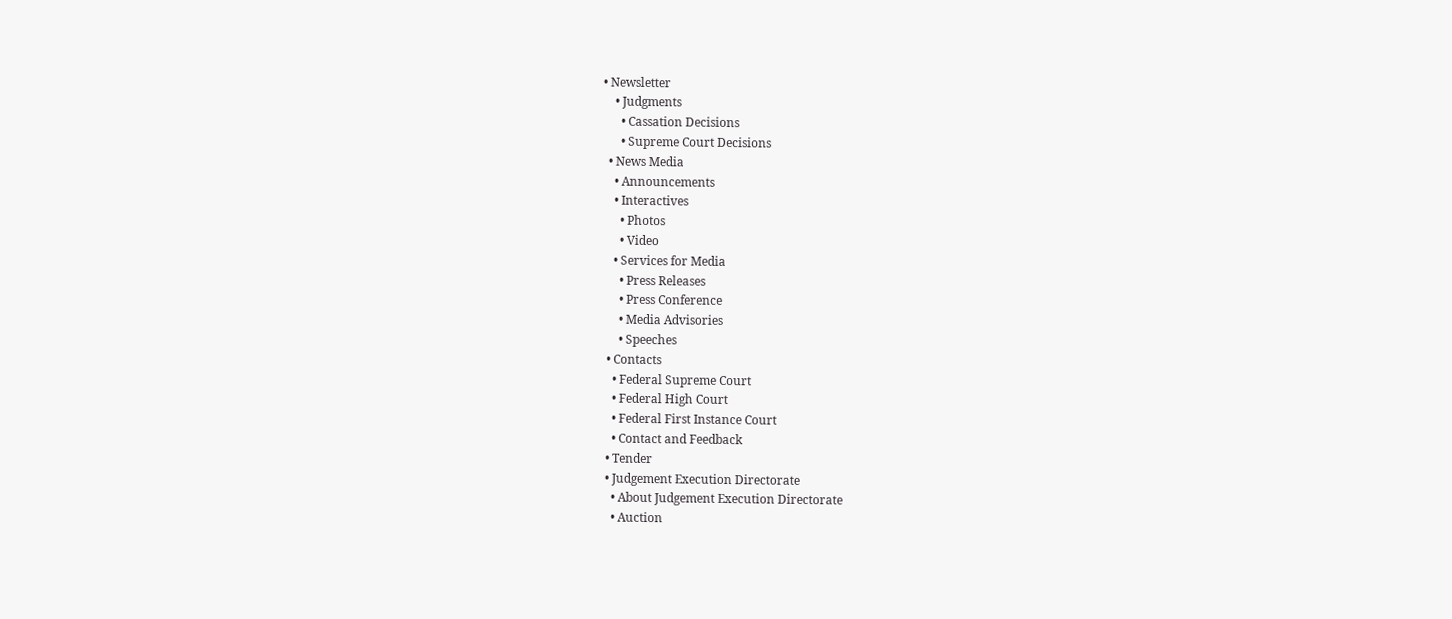• Newsletter
    • Judgments
      • Cassation Decisions
      • Supreme Court Decisions
  • News Media
    • Announcements
    • Interactives
      • Photos
      • Video
    • Services for Media
      • Press Releases
      • Press Conference
      • Media Advisories
      • Speeches
  • Contacts
    • Federal Supreme Court
    • Federal High Court
    • Federal First Instance Court
    • Contact and Feedback
  • Tender
  • Judgement Execution Directorate
    • About Judgement Execution Directorate
    • Auction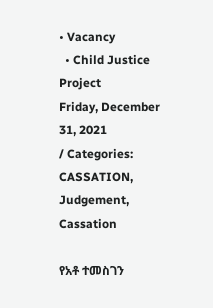• Vacancy
  • Child Justice Project
Friday, December 31, 2021
/ Categories: CASSATION, Judgement, Cassation

የአቶ ተመስገን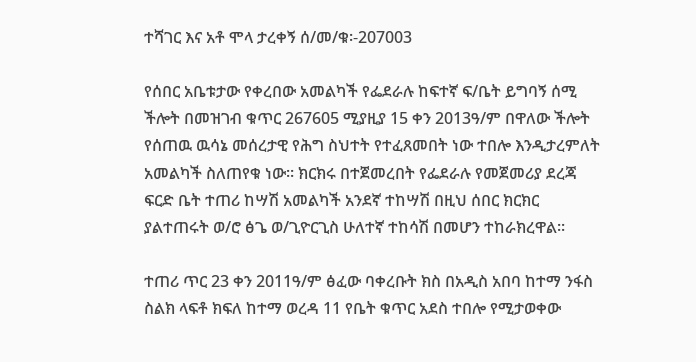ተሻገር እና አቶ ሞላ ታረቀኝ ሰ/መ/ቁ፡-207003

የሰበር አቤቱታው የቀረበው አመልካች የፌደራሉ ከፍተኛ ፍ/ቤት ይግባኝ ሰሚ ችሎት በመዝገብ ቁጥር 267605 ሚያዚያ 15 ቀን 2013ዓ/ም በዋለው ችሎት የሰጠዉ ዉሳኔ መሰረታዊ የሕግ ስህተት የተፈጸመበት ነው ተበሎ እንዲታረምለት አመልካች ስለጠየቁ ነው። ክርክሩ በተጀመረበት የፌደራሉ የመጀመሪያ ደረጃ ፍርድ ቤት ተጠሪ ከሣሽ አመልካች አንደኛ ተከሣሽ በዚህ ሰበር ክርክር ያልተጠሩት ወ/ሮ ፅጌ ወ/ጊዮርጊስ ሁለተኛ ተከሳሽ በመሆን ተከራክረዋል፡፡

ተጠሪ ጥር 23 ቀን 2011ዓ/ም ፅፈው ባቀረቡት ክስ በአዲስ አበባ ከተማ ንፋስ ስልክ ላፍቶ ክፍለ ከተማ ወረዳ 11 የቤት ቁጥር አደስ ተበሎ የሚታወቀው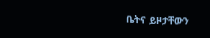ቤትና ይዞታቸውን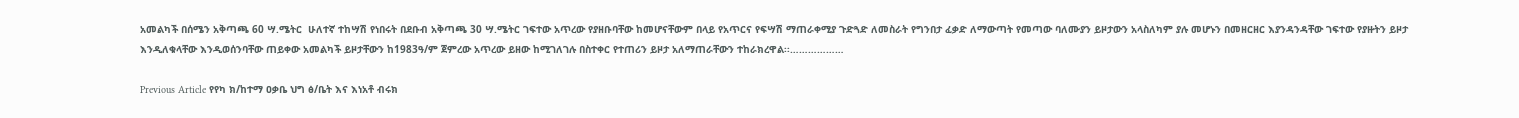አመልካች በሰሜን አቅጣጫ 60 ሣ.ሜትር  ሁለተኛ ተከሣሽ የነበሩት በደቡብ አቅጣጫ 30 ሣ.ሜትር ገፍተው አጥረው የያዘቡባቸው ከመሆናቸውም በላይ የአጥርና የፍሣሽ ማጠራቀሚያ ጉድጓድ ለመስራት የግንበታ ፈቃድ ለማውጣት የመጣው ባለሙያን ይዞታውን አላስለካም ያሉ መሆኑን በመዘርዘር እያንዳንዳቸው ገፍተው የያዙትን ይዞታ እንዲለቁላቸው እንዲወሰንባቸው ጠይቀው አመልካች ይዞታቸውን ከ1983ዓ/ም ጀምረው አጥረው ይዘው ከሚገለገሉ በስተቀር የተጠሪን ይዞታ አለማጠራቸውን ተከራክረዋል፡፡………………

Previous Article የየካ ክ/ከተማ ዐቃቤ ህግ ፅ/ቤት እና እነአቶ ብሩክ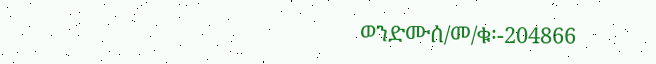ወንድሙሰ/መ/ቁ፡-204866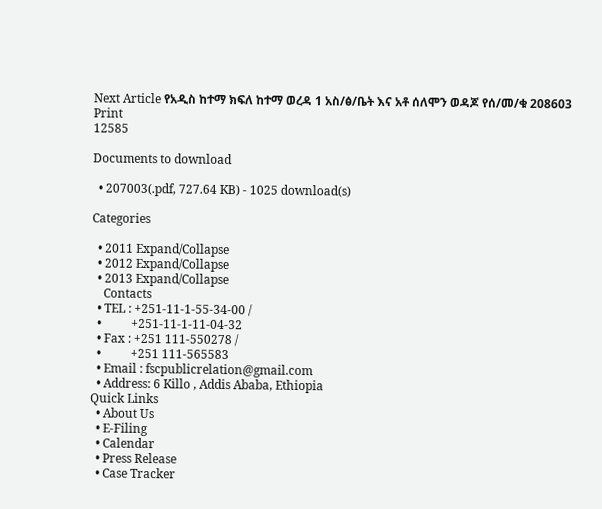Next Article የአዲስ ከተማ ክፍለ ከተማ ወረዳ 1 አስ/ፅ/ቤት እና አቶ ሰለሞን ወዳጆ የሰ/መ/ቁ 208603
Print
12585

Documents to download

  • 207003(.pdf, 727.64 KB) - 1025 download(s)

Categories

  • 2011 Expand/Collapse
  • 2012 Expand/Collapse
  • 2013 Expand/Collapse
    Contacts
  • TEL : +251-11-1-55-34-00 /
  •          +251-11-1-11-04-32
  • Fax : +251 111-550278 /
  •          +251 111-565583
  • Email : fscpublicrelation@gmail.com
  • Address: 6 Killo , Addis Ababa, Ethiopia
Quick Links
  • About Us
  • E-Filing
  • Calendar
  • Press Release
  • Case Tracker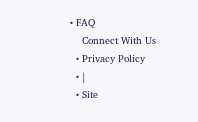• FAQ
    Connect With Us
  • Privacy Policy
  • |
  • Site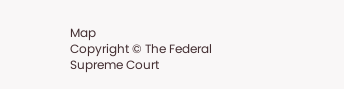Map
Copyright © The Federal Supreme Court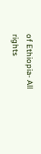of Ethiopia- All rights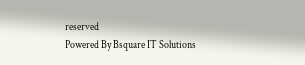reserved
Powered By Bsquare IT Solutions